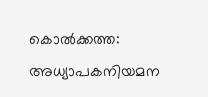കൊല്‍ക്കത്ത: അധ്യാപകനിയമന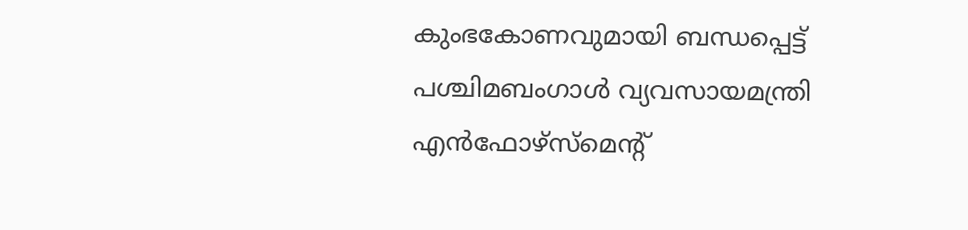കുംഭകോണവുമായി ബന്ധപ്പെട്ട് പശ്ചിമബംഗാള്‍ വ്യവസായമന്ത്രി എന്‍ഫോഴ്‌സ്മെന്റ്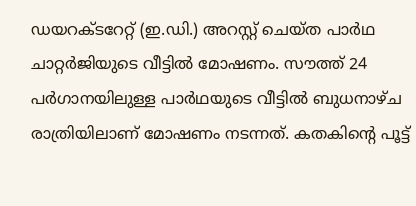ഡയറക്ടറേറ്റ് (ഇ.ഡി.) അറസ്റ്റ് ചെയ്ത പാര്‍ഥ ചാറ്റര്‍ജിയുടെ വീട്ടില്‍ മോഷണം. സൗത്ത് 24 പര്‍ഗാനയിലുള്ള പാര്‍ഥയുടെ വീട്ടില്‍ ബുധനാഴ്ച രാത്രിയിലാണ് മോഷണം നടന്നത്. കതകിന്റെ പൂട്ട്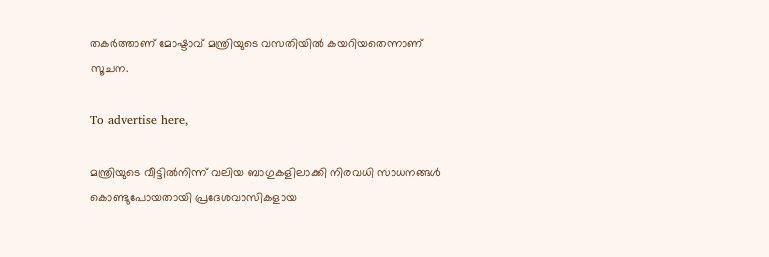തകര്‍ത്താണ് മോഷ്ടാവ് മന്ത്രിയുടെ വസതിയില്‍ കയറിയതെന്നാണ് സൂചന.

To advertise here,

മന്ത്രിയുടെ വീട്ടില്‍നിന്ന് വലിയ ബാഗുകളിലാക്കി നിരവധി സാധനങ്ങള്‍ കൊണ്ടുപോയതായി പ്രദേശവാസികളായ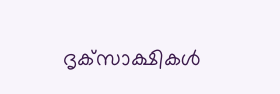ദൃക്‌സാക്ഷികള്‍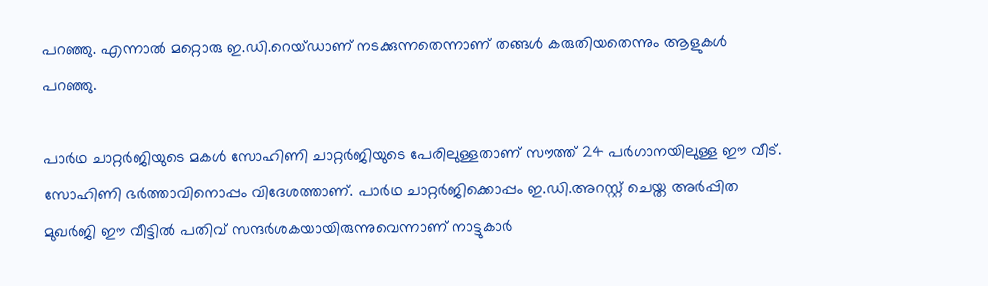പറഞ്ഞു. എന്നാല്‍ മറ്റൊരു ഇ.ഡി.റെയ്ഡാണ് നടക്കുന്നതെന്നാണ് തങ്ങള്‍ കരുതിയതെന്നും ആളുകള്‍ പറഞ്ഞു.

പാര്‍ഥ ചാറ്റര്‍ജിയുടെ മകള്‍ സോഹിണി ചാറ്റര്‍ജിയുടെ പേരിലുള്ളതാണ് സൗത്ത് 24 പര്‍ഗാനയിലുള്ള ഈ വീട്. സോഹിണി ഭര്‍ത്താവിനൊപ്പം വിദേശത്താണ്. പാര്‍ഥ ചാറ്റര്‍ജിക്കൊപ്പം ഇ.ഡി.അറസ്റ്റ് ചെയ്ത അര്‍പ്പിത മുഖര്‍ജി ഈ വീട്ടില്‍ പതിവ് സന്ദര്‍ശകയായിരുന്നുവെന്നാണ് നാട്ടുകാര്‍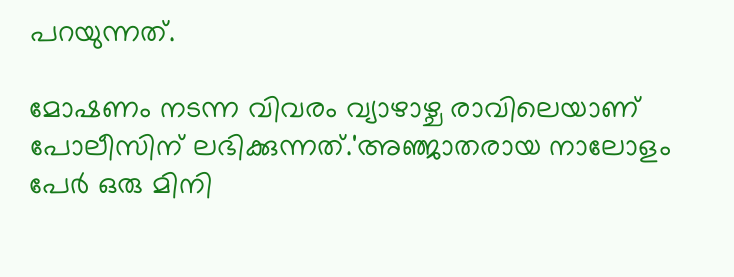പറയുന്നത്.

മോഷണം നടന്ന വിവരം വ്യാഴാഴ്ച രാവിലെയാണ് പോലീസിന് ലഭിക്കുന്നത്.'അഞ്ജാതരായ നാലോളം പേര്‍ ഒരു മിനി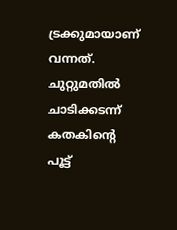ട്രക്കുമായാണ് വന്നത്. ചുറ്റുമതില്‍ ചാടിക്കടന്ന് കതകിന്റെ പൂട്ട്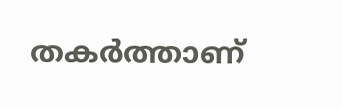തകര്‍ത്താണ്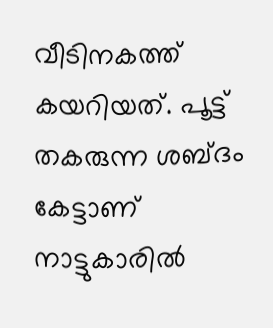വീടിനകത്ത് കയറിയത്. പൂട്ട് തകരുന്ന ശബ്ദം കേട്ടാണ് നാട്ടുകാരില്‍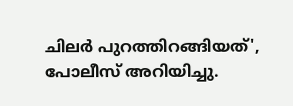ചിലര്‍ പുറത്തിറങ്ങിയത്', പോലീസ് അറിയിച്ചു.